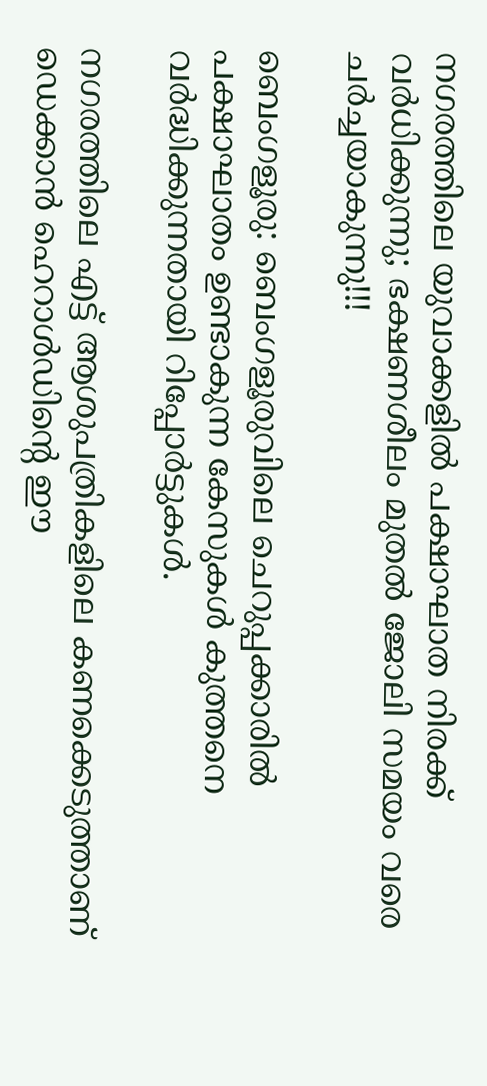നഗരത്തിലെ യുവാക്കളില്‍ പക്ഷാഘാത നിരക്ക് വര്‍ധിക്കുന്നു; ഭക്ഷണശീലം മുതല്‍ ജോലി സമയം വരെ ചർച്ചയാകുന്നു!!!

ബെംഗളൂരു: ബെംഗളൂരുവിലെ ചെറുപ്പക്കാരില്‍ പക്ഷാഘാതം ഉണ്ടാകുന്ന കേസുകള്‍ കുത്തനെ വര്‍ദ്ധിക്കുന്നതായി റിപ്പോര്‍ട്ടുകള്‍.

നഗരത്തിലെ എട്ട് ആശുപത്രികളിലെ കണക്കെടുത്താണ് ഡെക്കാന്‍ ഹെറാള്‍ഡിന്റെ ഈ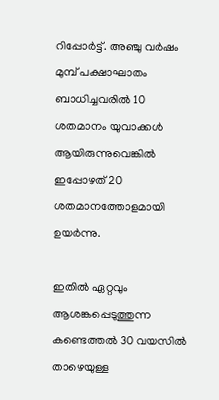റിപ്പോര്‍ട്ട്. അഞ്ചു വര്‍ഷം മുമ്പ് പക്ഷാഘാതം ബാധിച്ചവരില്‍ 10 ശതമാനം യുവാക്കള്‍ ആയിരുന്നുവെങ്കില്‍ ഇപ്പോഴത് 20 ശതമാനത്തോളമായി ഉയര്‍ന്നു.

ഇതില്‍ ഏറ്റവും ആശങ്കപ്പെടുത്തുന്ന കണ്ടെത്തല്‍ 30 വയസില്‍ താഴെയുള്ള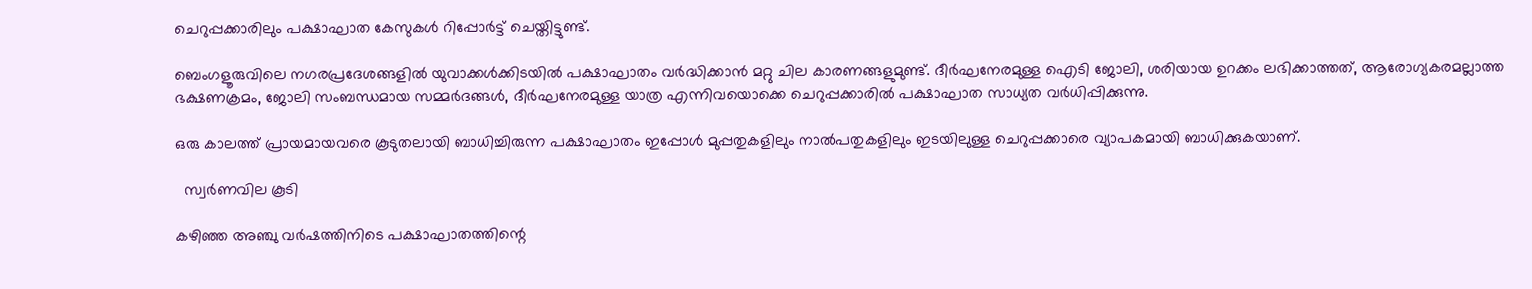ചെറുപ്പക്കാരിലും പക്ഷാഘാത കേസുകള്‍ റിപ്പോര്‍ട്ട് ചെയ്തിട്ടുണ്ട്.

ബെംഗളൂരുവിലെ നഗരപ്രദേശങ്ങളില്‍ യുവാക്കള്‍ക്കിടയില്‍ പക്ഷാഘാതം വര്‍ദ്ധിക്കാന്‍ മറ്റു ചില കാരണങ്ങളുമുണ്ട്. ദീര്‍ഘനേരമുള്ള ഐടി ജോലി, ശരിയായ ഉറക്കം ലഭിക്കാത്തത്, ആരോഗ്യകരമല്ലാത്ത ഭക്ഷണക്രമം, ജോലി സംബന്ധമായ സമ്മര്‍ദങ്ങള്‍, ദീര്‍ഘനേരമുള്ള യാത്ര എന്നിവയൊക്കെ ചെറുപ്പക്കാരില്‍ പക്ഷാഘാത സാധ്യത വര്‍ധിപ്പിക്കുന്നു.

ഒരു കാലത്ത് പ്രായമായവരെ കൂടുതലായി ബാധിച്ചിരുന്ന പക്ഷാഘാതം ഇപ്പോള്‍ മുപ്പതുകളിലും നാല്‍പതുകളിലും ഇടയിലുള്ള ചെറുപ്പക്കാരെ വ്യാപകമായി ബാധിക്കുകയാണ്.

  സ്വര്‍ണവില കൂടി

കഴിഞ്ഞ അഞ്ചു വര്‍ഷത്തിനിടെ പക്ഷാഘാതത്തിന്റെ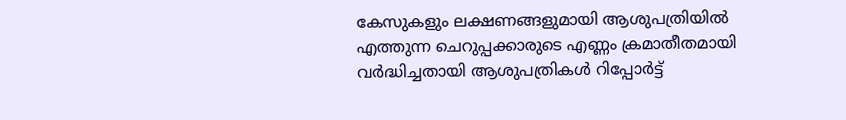കേസുകളും ലക്ഷണങ്ങളുമായി ആശുപത്രിയില്‍ എത്തുന്ന ചെറുപ്പക്കാരുടെ എണ്ണം ക്രമാതീതമായി വര്‍ദ്ധിച്ചതായി ആശുപത്രികള്‍ റിപ്പോര്‍ട്ട്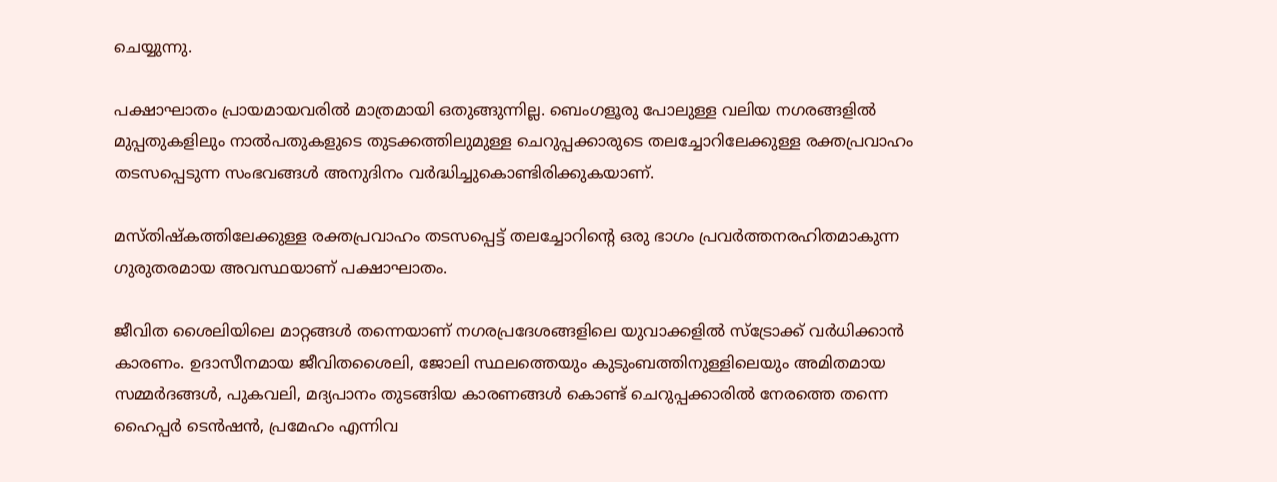ചെയ്യുന്നു.

പക്ഷാഘാതം പ്രായമായവരില്‍ മാത്രമായി ഒതുങ്ങുന്നില്ല. ബെംഗളൂരു പോലുള്ള വലിയ നഗരങ്ങളില്‍ മുപ്പതുകളിലും നാല്‍പതുകളുടെ തുടക്കത്തിലുമുള്ള ചെറുപ്പക്കാരുടെ തലച്ചോറിലേക്കുള്ള രക്തപ്രവാഹം തടസപ്പെടുന്ന സംഭവങ്ങള്‍ അനുദിനം വര്‍ദ്ധിച്ചുകൊണ്ടിരിക്കുകയാണ്.

മസ്തിഷ്‌കത്തിലേക്കുള്ള രക്തപ്രവാഹം തടസപ്പെട്ട് തലച്ചോറിന്റെ ഒരു ഭാഗം പ്രവര്‍ത്തനരഹിതമാകുന്ന ഗുരുതരമായ അവസ്ഥയാണ് പക്ഷാഘാതം.

ജീവിത ശൈലിയിലെ മാറ്റങ്ങള്‍ തന്നെയാണ് നഗരപ്രദേശങ്ങളിലെ യുവാക്കളില്‍ സ്‌ട്രോക്ക് വര്‍ധിക്കാന്‍ കാരണം. ഉദാസീനമായ ജീവിതശൈലി, ജോലി സ്ഥലത്തെയും കുടുംബത്തിനുള്ളിലെയും അമിതമായ സമ്മര്‍ദങ്ങള്‍, പുകവലി, മദ്യപാനം തുടങ്ങിയ കാരണങ്ങള്‍ കൊണ്ട് ചെറുപ്പക്കാരില്‍ നേരത്തെ തന്നെ ഹൈപ്പര്‍ ടെന്‍ഷന്‍, പ്രമേഹം എന്നിവ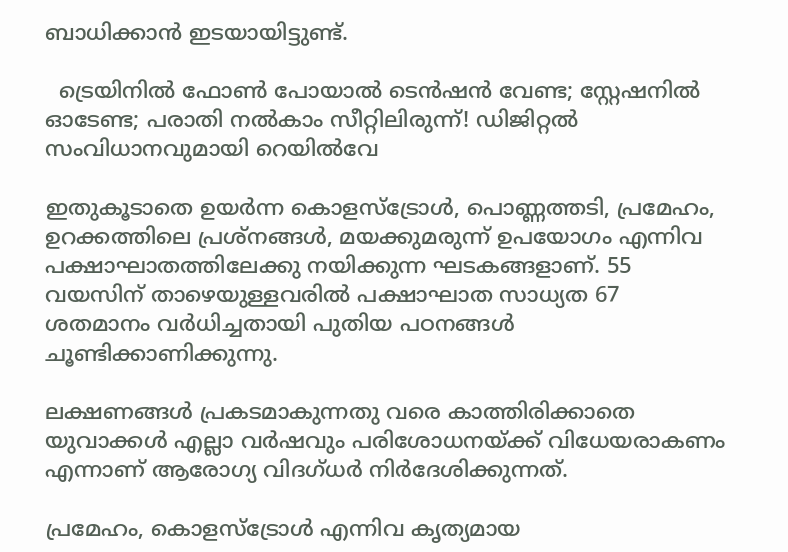ബാധിക്കാന്‍ ഇടയായിട്ടുണ്ട്.

  ട്രെയിനിൽ ഫോൺ പോയാൽ ടെൻഷൻ വേണ്ട; സ്റ്റേഷനിൽ ഓടേണ്ട; പരാതി നൽകാം സീറ്റിലിരുന്ന്! ഡിജിറ്റൽ സംവിധാനവുമായി റെയിൽവേ

ഇതുകൂടാതെ ഉയര്‍ന്ന കൊളസ്‌ട്രോള്‍, പൊണ്ണത്തടി, പ്രമേഹം, ഉറക്കത്തിലെ പ്രശ്‌നങ്ങള്‍, മയക്കുമരുന്ന് ഉപയോഗം എന്നിവ പക്ഷാഘാതത്തിലേക്കു നയിക്കുന്ന ഘടകങ്ങളാണ്. 55 വയസിന് താഴെയുള്ളവരില്‍ പക്ഷാഘാത സാധ്യത 67 ശതമാനം വര്‍ധിച്ചതായി പുതിയ പഠനങ്ങള്‍ ചൂണ്ടിക്കാണിക്കുന്നു.

ലക്ഷണങ്ങള്‍ പ്രകടമാകുന്നതു വരെ കാത്തിരിക്കാതെ യുവാക്കള്‍ എല്ലാ വര്‍ഷവും പരിശോധനയ്ക്ക് വിധേയരാകണം എന്നാണ് ആരോഗ്യ വിദഗ്ധര്‍ നിര്‍ദേശിക്കുന്നത്.

പ്രമേഹം, കൊളസ്‌ട്രോള്‍ എന്നിവ കൃത്യമായ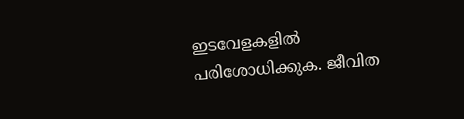ഇടവേളകളില്‍ പരിശോധിക്കുക. ജീവിത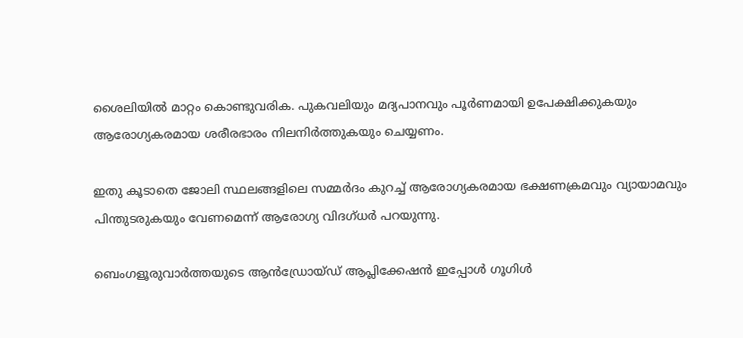ശൈലിയില്‍ മാറ്റം കൊണ്ടുവരിക. പുകവലിയും മദ്യപാനവും പൂര്‍ണമായി ഉപേക്ഷിക്കുകയും ആരോഗ്യകരമായ ശരീരഭാരം നിലനിര്‍ത്തുകയും ചെയ്യണം.

ഇതു കൂടാതെ ജോലി സ്ഥലങ്ങളിലെ സമ്മര്‍ദം കുറച്ച് ആരോഗ്യകരമായ ഭക്ഷണക്രമവും വ്യായാമവും പിന്തുടരുകയും വേണമെന്ന് ആരോഗ്യ വിദഗ്ധര്‍ പറയുന്നു.

ബെംഗളൂരുവാർത്തയുടെ ആൻഡ്രോയ്ഡ് ആപ്ലിക്കേഷൻ ഇപ്പോൾ ഗൂഗിൾ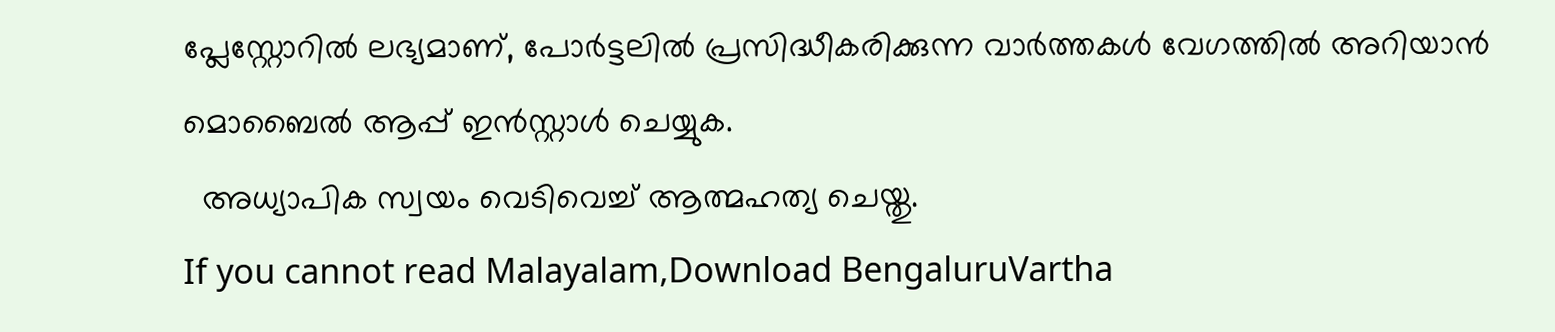പ്ലേസ്റ്റോറിൽ ലഭ്യമാണ്, പോർട്ടലിൽ പ്രസിദ്ധീകരിക്കുന്ന വാർത്തകൾ വേഗത്തിൽ അറിയാൻ മൊബൈൽ ആപ്പ് ഇൻസ്റ്റാൾ ചെയ്യുക.
  അധ്യാപിക സ്വയം വെടിവെച്ച് ആത്മഹത്യ ചെയ്തു.
If you cannot read Malayalam,Download BengaluruVartha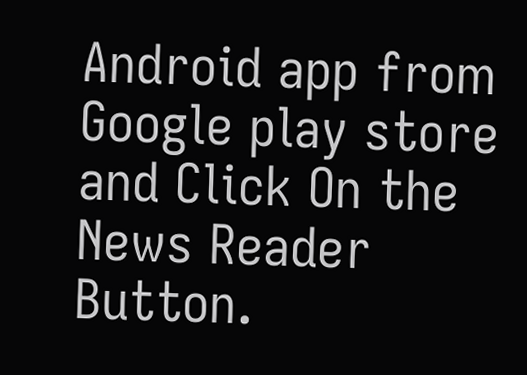Android app from Google play store and Click On the News Reader Button.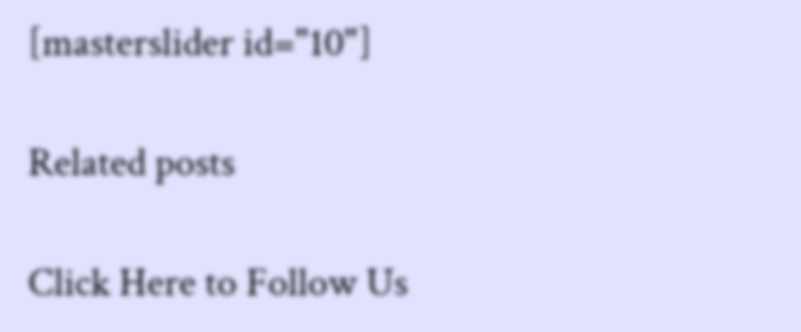[masterslider id="10"]

Related posts

Click Here to Follow Us